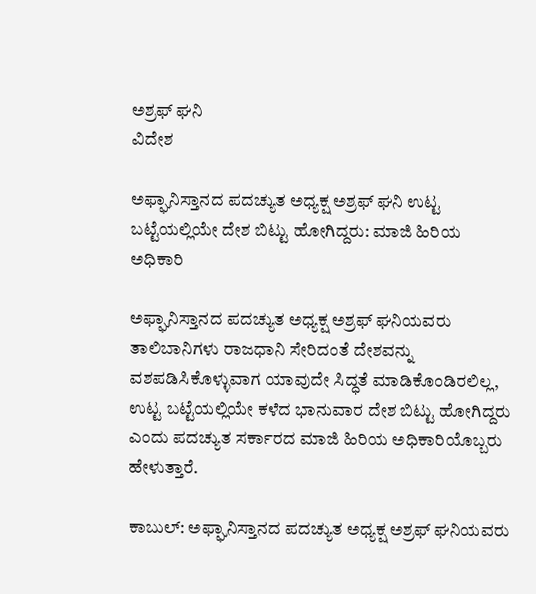ಅಶ್ರಫ್ ಘನಿ
ವಿದೇಶ

ಅಫ್ಘಾನಿಸ್ತಾನದ ಪದಚ್ಯುತ ಅಧ್ಯಕ್ಷ ಅಶ್ರಫ್ ಘನಿ ಉಟ್ಟ ಬಟ್ಟೆಯಲ್ಲಿಯೇ ದೇಶ ಬಿಟ್ಟು ಹೋಗಿದ್ದರು: ಮಾಜಿ ಹಿರಿಯ ಅಧಿಕಾರಿ

ಅಫ್ಘಾನಿಸ್ತಾನದ ಪದಚ್ಯುತ ಅಧ್ಯಕ್ಷ ಅಶ್ರಫ್ ಘನಿಯವರು ತಾಲಿಬಾನಿಗಳು ರಾಜಧಾನಿ ಸೇರಿದಂತೆ ದೇಶವನ್ನು ವಶಪಡಿಸಿಕೊಳ್ಳುವಾಗ ಯಾವುದೇ ಸಿದ್ಧತೆ ಮಾಡಿಕೊಂಡಿರಲಿಲ್ಲ, ಉಟ್ಟ ಬಟ್ಟೆಯಲ್ಲಿಯೇ ಕಳೆದ ಭಾನುವಾರ ದೇಶ ಬಿಟ್ಟು ಹೋಗಿದ್ದರು ಎಂದು ಪದಚ್ಯುತ ಸರ್ಕಾರದ ಮಾಜಿ ಹಿರಿಯ ಅಧಿಕಾರಿಯೊಬ್ಬರು ಹೇಳುತ್ತಾರೆ.

ಕಾಬುಲ್: ಅಫ್ಘಾನಿಸ್ತಾನದ ಪದಚ್ಯುತ ಅಧ್ಯಕ್ಷ ಅಶ್ರಫ್ ಘನಿಯವರು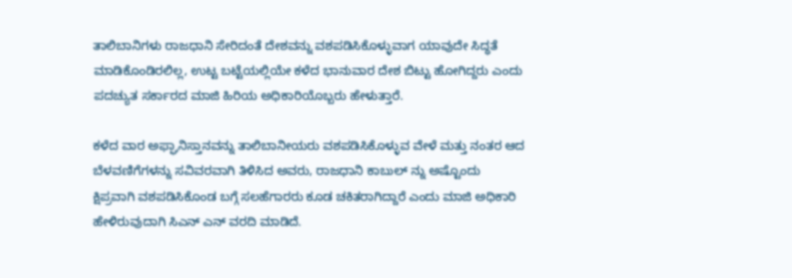ತಾಲಿಬಾನಿಗಳು ರಾಜಧಾನಿ ಸೇರಿದಂತೆ ದೇಶವನ್ನು ವಶಪಡಿಸಿಕೊಳ್ಳುವಾಗ ಯಾವುದೇ ಸಿದ್ಧತೆ ಮಾಡಿಕೊಂಡಿರಲಿಲ್ಲ, ಉಟ್ಟ ಬಟ್ಟೆಯಲ್ಲಿಯೇ ಕಳೆದ ಭಾನುವಾರ ದೇಶ ಬಿಟ್ಟು ಹೋಗಿದ್ದರು ಎಂದು ಪದಚ್ಯುತ ಸರ್ಕಾರದ ಮಾಜಿ ಹಿರಿಯ ಅಧಿಕಾರಿಯೊಬ್ಬರು ಹೇಳುತ್ತಾರೆ.

ಕಳೆದ ವಾರ ಅಫ್ಘಾನಿಸ್ತಾನವನ್ನು ತಾಲಿಬಾನೀಯರು ವಶಪಡಿಸಿಕೊಳ್ಳುವ ವೇಳೆ ಮತ್ತು ನಂತರ ಆದ ಬೆಳವಣಿಗೆಗಳನ್ನು ಸವಿವರವಾಗಿ ತಿಳಿಸಿದ ಅವರು, ರಾಜಧಾನಿ ಕಾಬುಲ್ ನ್ನು ಅಷ್ಟೊಂದು ಕ್ಷಿಪ್ರವಾಗಿ ವಶಪಡಿಸಿಕೊಂಡ ಬಗ್ಗೆ ಸಲಹೆಗಾರರು ಕೂಡ ಚಕಿತರಾಗಿದ್ದಾರೆ ಎಂದು ಮಾಜಿ ಅಧಿಕಾರಿ ಹೇಳಿರುವುದಾಗಿ ಸಿಎನ್ ಎನ್ ವರದಿ ಮಾಡಿದೆ.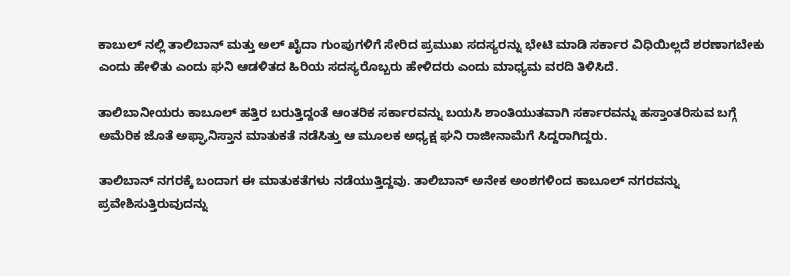ಕಾಬುಲ್ ನಲ್ಲಿ ತಾಲಿಬಾನ್ ಮತ್ತು ಅಲ್ ಖೈದಾ ಗುಂಪುಗಳಿಗೆ ಸೇರಿದ ಪ್ರಮುಖ ಸದಸ್ಯರನ್ನು ಭೇಟಿ ಮಾಡಿ ಸರ್ಕಾರ ವಿಧಿಯಿಲ್ಲದೆ ಶರಣಾಗಬೇಕು ಎಂದು ಹೇಳಿತು ಎಂದು ಘನಿ ಆಡಳಿತದ ಹಿರಿಯ ಸದಸ್ಯರೊಬ್ಬರು ಹೇಳಿದರು ಎಂದು ಮಾಧ್ಯಮ ವರದಿ ತಿಳಿಸಿದೆ.

ತಾಲಿಬಾನೀಯರು ಕಾಬೂಲ್ ಹತ್ತಿರ ಬರುತ್ತಿದ್ದಂತೆ ಆಂತರಿಕ ಸರ್ಕಾರವನ್ನು ಬಯಸಿ ಶಾಂತಿಯುತವಾಗಿ ಸರ್ಕಾರವನ್ನು ಹಸ್ತಾಂತರಿಸುವ ಬಗ್ಗೆ ಅಮೆರಿಕ ಜೊತೆ ಅಫ್ಘಾನಿಸ್ತಾನ ಮಾತುಕತೆ ನಡೆಸಿತ್ತು ಆ ಮೂಲಕ ಅಧ್ಯಕ್ಷ ಘನಿ ರಾಜೀನಾಮೆಗೆ ಸಿದ್ದರಾಗಿದ್ದರು.

ತಾಲಿಬಾನ್ ನಗರಕ್ಕೆ ಬಂದಾಗ ಈ ಮಾತುಕತೆಗಳು ನಡೆಯುತ್ತಿದ್ದವು. ತಾಲಿಬಾನ್ ಅನೇಕ ಅಂಶಗಳಿಂದ ಕಾಬೂಲ್ ನಗರವನ್ನು ಪ್ರವೇಶಿಸುತ್ತಿರುವುದನ್ನು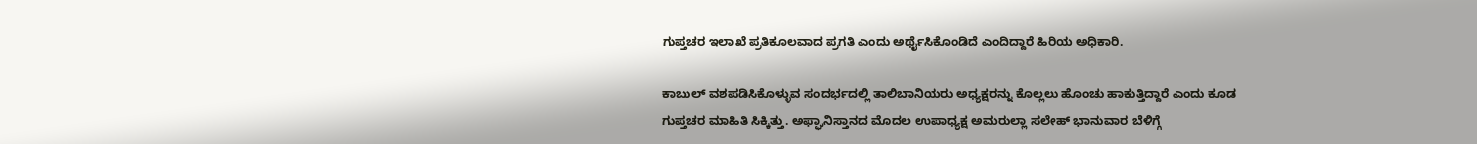ಗುಪ್ತಚರ ಇಲಾಖೆ ಪ್ರತಿಕೂಲವಾದ ಪ್ರಗತಿ ಎಂದು ಅರ್ಥೈಸಿಕೊಂಡಿದೆ ಎಂದಿದ್ದಾರೆ ಹಿರಿಯ ಅಧಿಕಾರಿ.

ಕಾಬುಲ್ ವಶಪಡಿಸಿಕೊಳ್ಳುವ ಸಂದರ್ಭದಲ್ಲಿ ತಾಲಿಬಾನಿಯರು ಅಧ್ಯಕ್ಷರನ್ನು ಕೊಲ್ಲಲು ಹೊಂಚು ಹಾಕುತ್ತಿದ್ದಾರೆ ಎಂದು ಕೂಡ ಗುಪ್ತಚರ ಮಾಹಿತಿ ಸಿಕ್ಕಿತ್ತು. ಅಫ್ಘಾನಿಸ್ತಾನದ ಮೊದಲ ಉಪಾಧ್ಯಕ್ಷ ಅಮರುಲ್ಲಾ ಸಲೇಹ್ ಭಾನುವಾರ ಬೆಳಿಗ್ಗೆ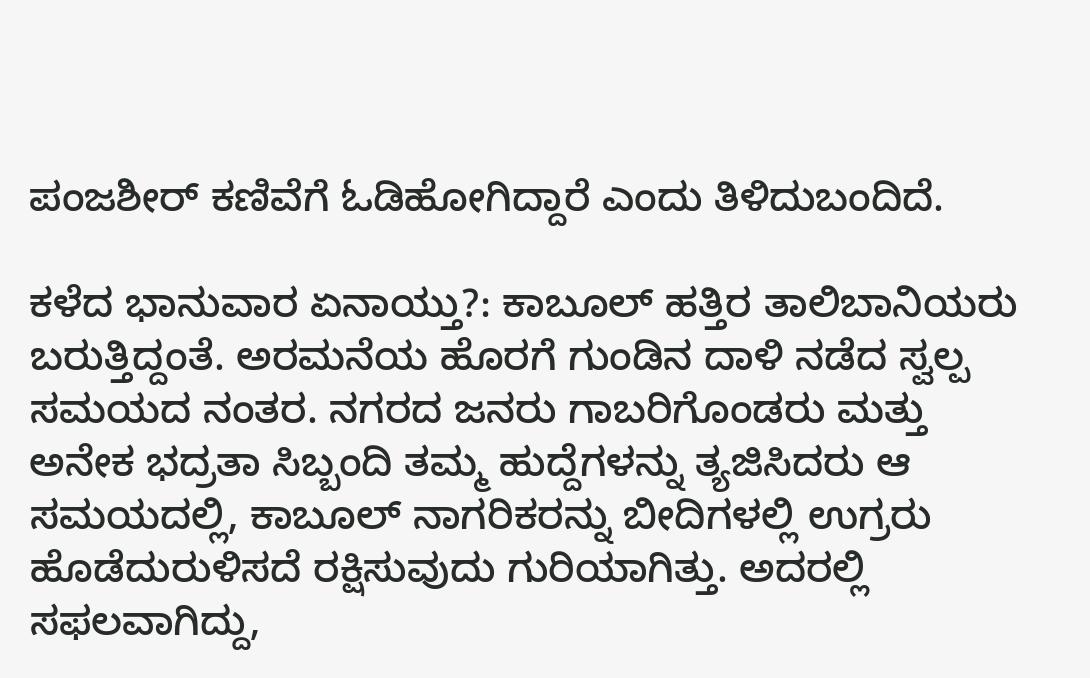ಪಂಜಶೀರ್ ಕಣಿವೆಗೆ ಓಡಿಹೋಗಿದ್ದಾರೆ ಎಂದು ತಿಳಿದುಬಂದಿದೆ.

ಕಳೆದ ಭಾನುವಾರ ಏನಾಯ್ತು?: ಕಾಬೂಲ್ ಹತ್ತಿರ ತಾಲಿಬಾನಿಯರು ಬರುತ್ತಿದ್ದಂತೆ. ಅರಮನೆಯ ಹೊರಗೆ ಗುಂಡಿನ ದಾಳಿ ನಡೆದ ಸ್ವಲ್ಪ ಸಮಯದ ನಂತರ. ನಗರದ ಜನರು ಗಾಬರಿಗೊಂಡರು ಮತ್ತು ಅನೇಕ ಭದ್ರತಾ ಸಿಬ್ಬಂದಿ ತಮ್ಮ ಹುದ್ದೆಗಳನ್ನು ತ್ಯಜಿಸಿದರು ಆ ಸಮಯದಲ್ಲಿ, ಕಾಬೂಲ್ ನಾಗರಿಕರನ್ನು ಬೀದಿಗಳಲ್ಲಿ ಉಗ್ರರು ಹೊಡೆದುರುಳಿಸದೆ ರಕ್ಷಿಸುವುದು ಗುರಿಯಾಗಿತ್ತು. ಅದರಲ್ಲಿ ಸಫಲವಾಗಿದ್ದು,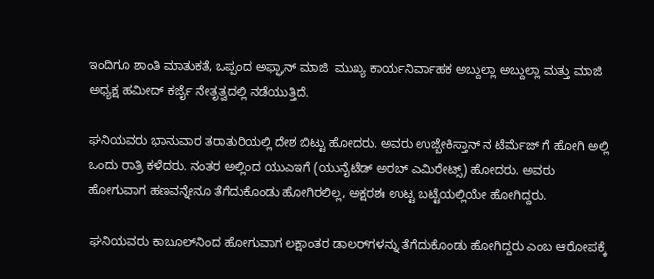ಇಂದಿಗೂ ಶಾಂತಿ ಮಾತುಕತೆ, ಒಪ್ಪಂದ ಅಫ್ಘಾನ್ ಮಾಜಿ  ಮುಖ್ಯ ಕಾರ್ಯನಿರ್ವಾಹಕ ಅಬ್ದುಲ್ಲಾ ಅಬ್ದುಲ್ಲಾ ಮತ್ತು ಮಾಜಿ ಅಧ್ಯಕ್ಷ ಹಮೀದ್ ಕರ್ಜೈ ನೇತೃತ್ವದಲ್ಲಿ ನಡೆಯುತ್ತಿದೆ.

ಘನಿಯವರು ಭಾನುವಾರ ತರಾತುರಿಯಲ್ಲಿ ದೇಶ ಬಿಟ್ಟು ಹೋದರು. ಅವರು ಉಜ್ಬೇಕಿಸ್ತಾನ್ ನ ಟೆರ್ಮೆಜ್ ಗೆ ಹೋಗಿ ಅಲ್ಲಿ ಒಂದು ರಾತ್ರಿ ಕಳೆದರು. ನಂತರ ಅಲ್ಲಿಂದ ಯುಎಇಗೆ (ಯುನೈಟೆಡ್ ಅರಬ್ ಎಮಿರೇಟ್ಸ್) ಹೋದರು. ಅವರು ಹೋಗುವಾಗ ಹಣವನ್ನೇನೂ ತೆಗೆದುಕೊಂಡು ಹೋಗಿರಲಿಲ್ಲ, ಅಕ್ಷರಶಃ ಉಟ್ಟ ಬಟ್ಟೆಯಲ್ಲಿಯೇ ಹೋಗಿದ್ದರು.

 ಘನಿಯವರು ಕಾಬೂಲ್‌ನಿಂದ ಹೋಗುವಾಗ ಲಕ್ಷಾಂತರ ಡಾಲರ್‌ಗಳನ್ನು ತೆಗೆದುಕೊಂಡು ಹೋಗಿದ್ದರು ಎಂಬ ಆರೋಪಕ್ಕೆ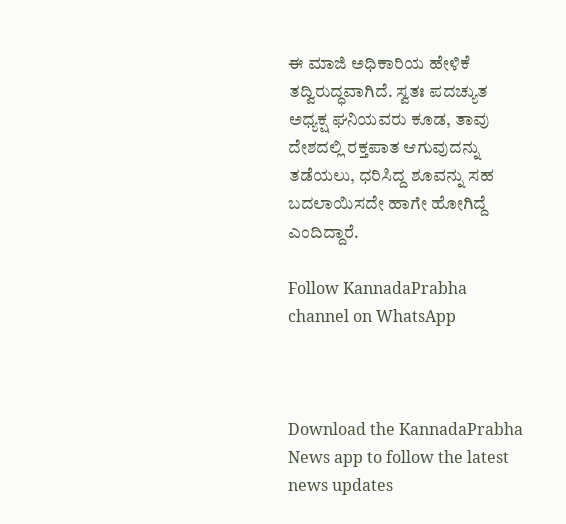ಈ ಮಾಜಿ ಅಧಿಕಾರಿಯ ಹೇಳಿಕೆ ತದ್ವಿರುದ್ಧವಾಗಿದೆ. ಸ್ವತಃ ಪದಚ್ಯುತ ಅಧ್ಯಕ್ಷ ಘನಿಯವರು ಕೂಡ, ತಾವು ದೇಶದಲ್ಲಿ ರಕ್ತಪಾತ ಆಗುವುದನ್ನು ತಡೆಯಲು, ಧರಿಸಿದ್ದ ಶೂವನ್ನು ಸಹ ಬದಲಾಯಿಸದೇ ಹಾಗೇ ಹೋಗಿದ್ದೆ ಎಂದಿದ್ದಾರೆ.

Follow KannadaPrabha channel on WhatsApp



Download the KannadaPrabha News app to follow the latest news updates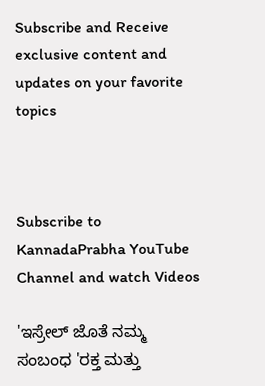Subscribe and Receive exclusive content and updates on your favorite topics



Subscribe to KannadaPrabha YouTube Channel and watch Videos

'ಇಸ್ರೇಲ್‌ ಜೊತೆ ನಮ್ಮ ಸಂಬಂಧ 'ರಕ್ತ ಮತ್ತು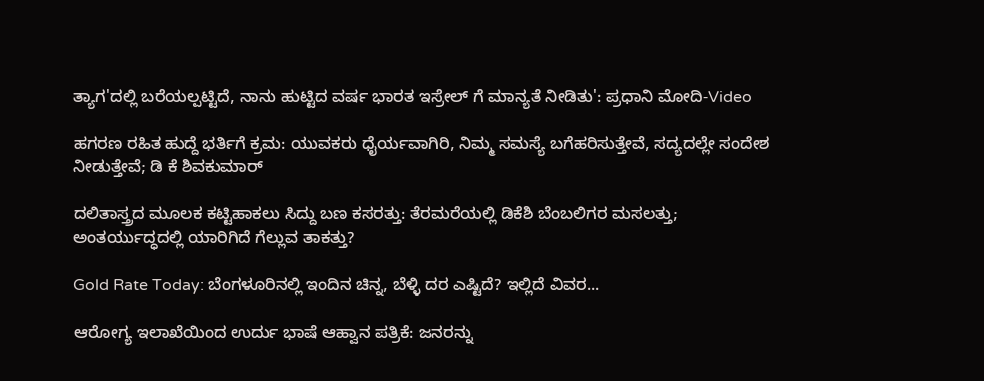ತ್ಯಾಗ'ದಲ್ಲಿ ಬರೆಯಲ್ಪಟ್ಟಿದೆ, ನಾನು ಹುಟ್ಟಿದ ವರ್ಷ ಭಾರತ ಇಸ್ರೇಲ್ ಗೆ ಮಾನ್ಯತೆ ನೀಡಿತು': ಪ್ರಧಾನಿ ಮೋದಿ-Video

ಹಗರಣ ರಹಿತ ಹುದ್ದೆ ಭರ್ತಿಗೆ ಕ್ರಮ: ಯುವಕರು ಧೈರ್ಯವಾಗಿರಿ, ನಿಮ್ಮ ಸಮಸ್ಯೆ ಬಗೆಹರಿಸುತ್ತೇವೆ, ಸದ್ಯದಲ್ಲೇ ಸಂದೇಶ ನೀಡುತ್ತೇವೆ; ಡಿ ಕೆ ಶಿವಕುಮಾರ್

ದಲಿತಾಸ್ತ್ರದ ಮೂಲಕ ಕಟ್ಟಿಹಾಕಲು ಸಿದ್ದು ಬಣ ಕಸರತ್ತು: ತೆರಮರೆಯಲ್ಲಿ ಡಿಕೆಶಿ ಬೆಂಬಲಿಗರ ಮಸಲತ್ತು; ಅಂತರ್ಯುದ್ಧದಲ್ಲಿ ಯಾರಿಗಿದೆ ಗೆಲ್ಲುವ ತಾಕತ್ತು?

Gold Rate Today: ಬೆಂಗಳೂರಿನಲ್ಲಿ ಇಂದಿನ ಚಿನ್ನ, ಬೆಳ್ಳಿ ದರ ಎಷ್ಟಿದೆ? ಇಲ್ಲಿದೆ ವಿವರ...

ಆರೋಗ್ಯ ಇಲಾಖೆಯಿಂದ ಉರ್ದು ಭಾಷೆ ಆಹ್ವಾನ ಪತ್ರಿಕೆ: ಜನರನ್ನು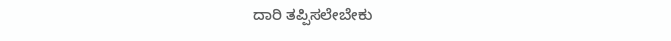ದಾರಿ ತಪ್ಪಿಸಲೇಬೇಕು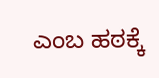ಎಂಬ ಹಠಕ್ಕೆ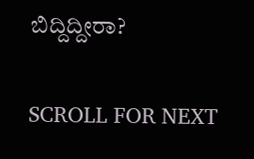ಬಿದ್ದಿದ್ದೀರಾ?

SCROLL FOR NEXT